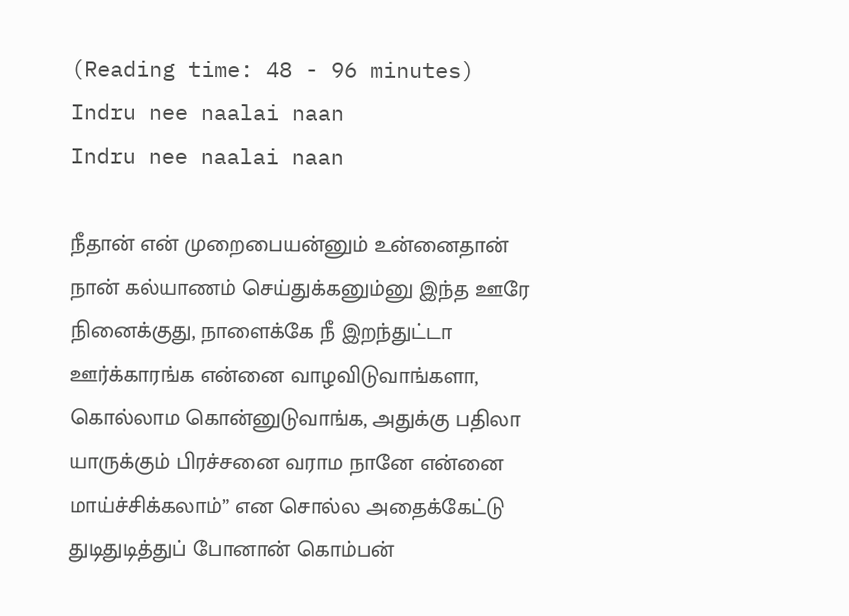(Reading time: 48 - 96 minutes)
Indru nee naalai naan
Indru nee naalai naan

நீதான் என் முறைபையன்னும் உன்னைதான் நான் கல்யாணம் செய்துக்கனும்னு இந்த ஊரே நினைக்குது, நாளைக்கே நீ இறந்துட்டா ஊர்க்காரங்க என்னை வாழவிடுவாங்களா, கொல்லாம கொன்னுடுவாங்க, அதுக்கு பதிலா யாருக்கும் பிரச்சனை வராம நானே என்னை மாய்ச்சிக்கலாம்” என சொல்ல அதைக்கேட்டு துடிதுடித்துப் போனான் கொம்பன்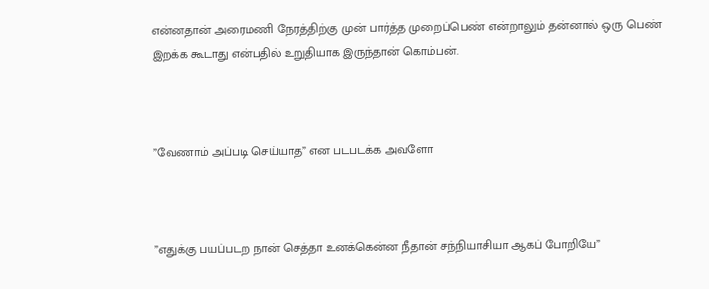என்னதான் அரைமணி நேரத்திற்கு முன் பார்த்த முறைப்பெண் என்றாலும் தன்னால் ஒரு பெண் இறக்க கூடாது என்பதில் உறுதியாக இருந்தான் கொம்பன்.



”வேணாம் அப்படி செய்யாத” என படபடக்க அவளோ



”எதுக்கு பயப்படற நான் செத்தா உனக்கென்ன நீதான் சந்நியாசியா ஆகப் போறியே”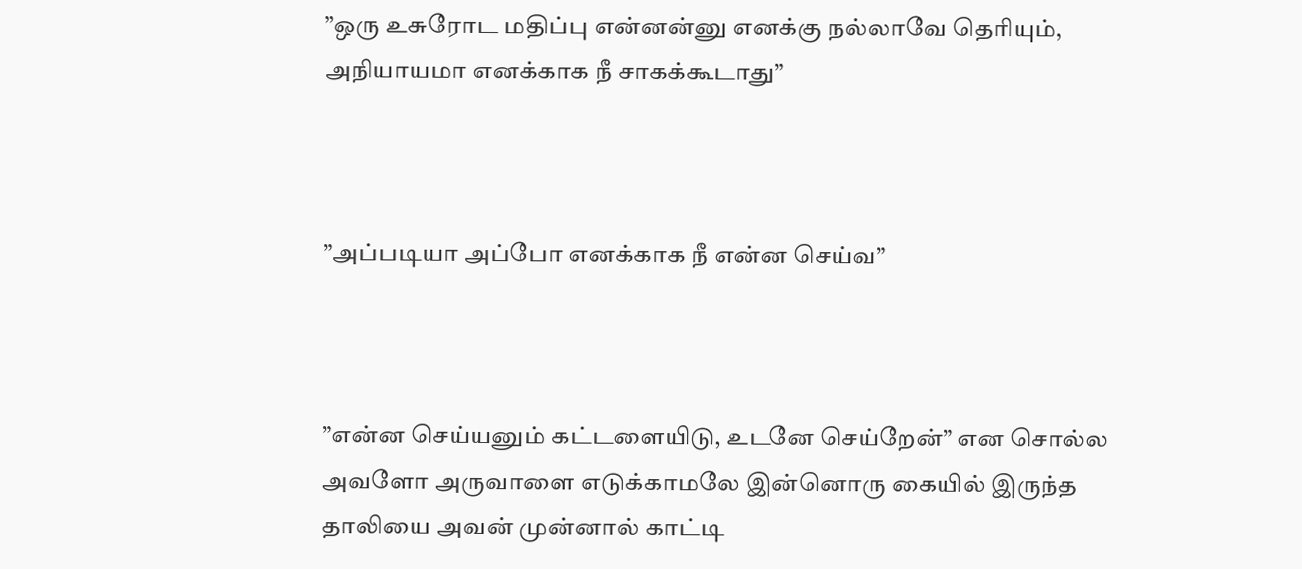”ஒரு உசுரோட மதிப்பு என்னன்னு எனக்கு நல்லாவே தெரியும், அநியாயமா எனக்காக நீ சாகக்கூடாது”



”அப்படியா அப்போ எனக்காக நீ என்ன செய்வ”



”என்ன செய்யனும் கட்டளையிடு, உடனே செய்றேன்” என சொல்ல அவளோ அருவாளை எடுக்காமலே இன்னொரு கையில் இருந்த தாலியை அவன் முன்னால் காட்டி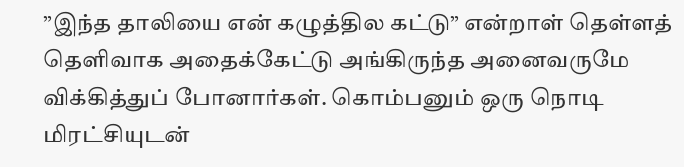”இந்த தாலியை என் கழுத்தில கட்டு” என்றாள் தெள்ளத் தெளிவாக அதைக்கேட்டு அங்கிருந்த அனைவருமே விக்கித்துப் போனார்கள். கொம்பனும் ஒரு நொடி மிரட்சியுடன்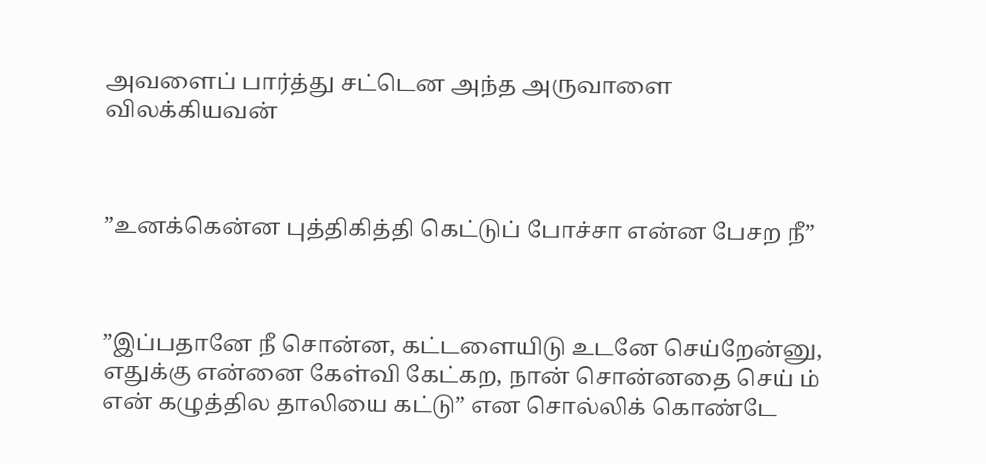அவளைப் பார்த்து சட்டென அந்த அருவாளை விலக்கியவன்



”உனக்கென்ன புத்திகித்தி கெட்டுப் போச்சா என்ன பேசற நீ”



”இப்பதானே நீ சொன்ன, கட்டளையிடு உடனே செய்றேன்னு, எதுக்கு என்னை கேள்வி கேட்கற, நான் சொன்னதை செய் ம் என் கழுத்தில தாலியை கட்டு” என சொல்லிக் கொண்டே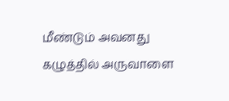மீண்டும் அவனது கழுத்தில் அருவாளை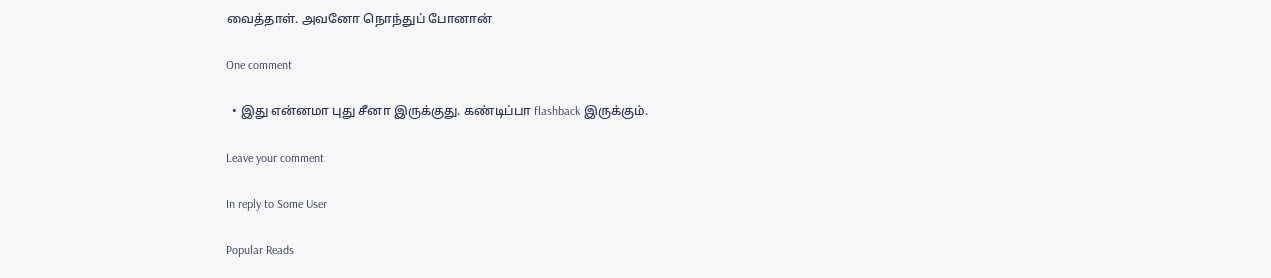வைத்தாள். அவனோ நொந்துப் போனான்

One comment

  • இது என்னமா புது சீனா இருக்குது. கண்டிப்பா flashback இருக்கும்.

Leave your comment

In reply to Some User

Popular Reads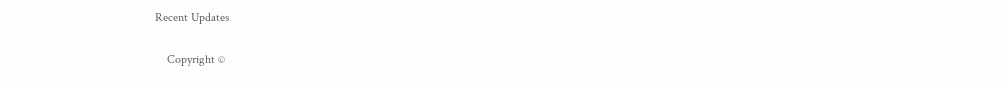Recent Updates

    Copyright ©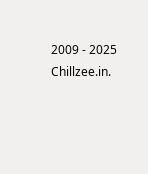2009 - 2025 Chillzee.in.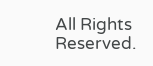All Rights Reserved.